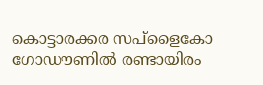കൊട്ടാരക്കര സപ്ളൈകോ ഗോഡൗണിൽ രണ്ടായിരം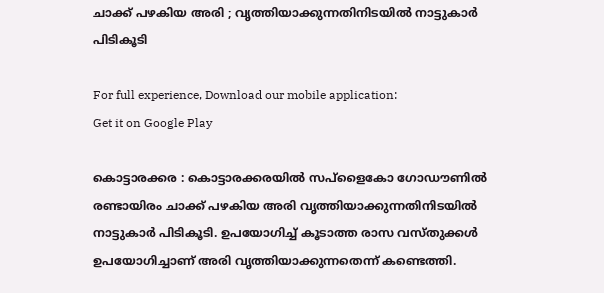ചാക്ക് പഴകിയ അരി ; വൃത്തിയാക്കുന്നതിനിടയില്‍ നാട്ടുകാര്‍ പിടികൂടി

For full experience, Download our mobile application:
Get it on Google Play

കൊട്ടാരക്കര : കൊട്ടാരക്കരയില്‍ സപ്ളൈകോ ഗോഡൗണിൽ രണ്ടായിരം ചാക്ക് പഴകിയ അരി വൃത്തിയാക്കുന്നതിനിടയില്‍ നാട്ടുകാര്‍ പിടികൂടി. ഉപയോഗിച്ച് കൂടാത്ത രാസ വസ്തുക്കള്‍ ഉപയോഗിച്ചാണ് അരി വൃത്തിയാക്കുന്നതെന്ന് കണ്ടെത്തി.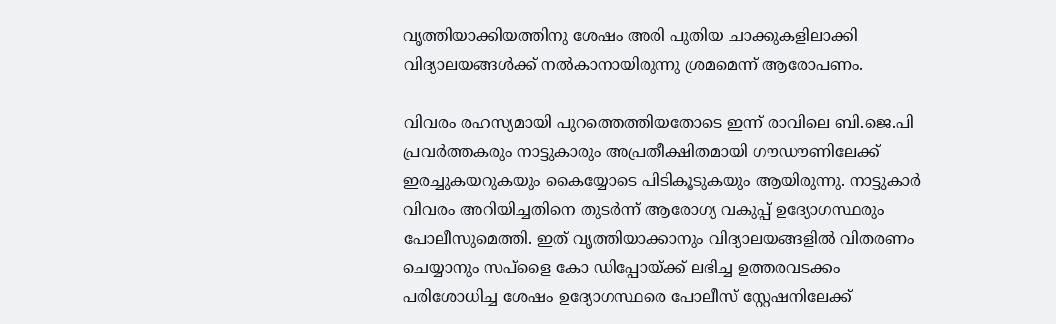വൃത്തിയാക്കിയത്തിനു ശേഷം അരി പുതിയ ചാക്കുകളിലാക്കി വിദ്യാലയങ്ങൾക്ക് നൽകാനായിരുന്നു ശ്രമമെന്ന് ആരോപണം.

വിവരം രഹസ്യമായി പുറത്തെത്തിയതോടെ ഇന്ന് രാവിലെ ബി.ജെ.പി പ്രവർത്തകരും നാട്ടുകാരും അപ്രതീക്ഷിതമായി ഗൗഡൗണിലേക്ക് ഇരച്ചുകയറുകയും കൈയ്യോടെ പിടികൂടുകയും ആയിരുന്നു. നാട്ടുകാര്‍ വിവരം അറിയിച്ചതിനെ തുടര്‍ന്ന് ആരോഗ്യ വകുപ്പ് ഉദ്യോഗസ്ഥരും പോലീസുമെത്തി. ഇത് വൃത്തിയാക്കാനും വിദ്യാലയങ്ങളിൽ വിതരണം ചെയ്യാനും സപ്ളൈ കോ ഡിപ്പോയ്ക്ക് ലഭിച്ച ഉത്തരവടക്കം പരിശോധിച്ച ശേഷം ഉദ്യോഗസ്ഥരെ പോലീസ് സ്റ്റേഷനിലേക്ക്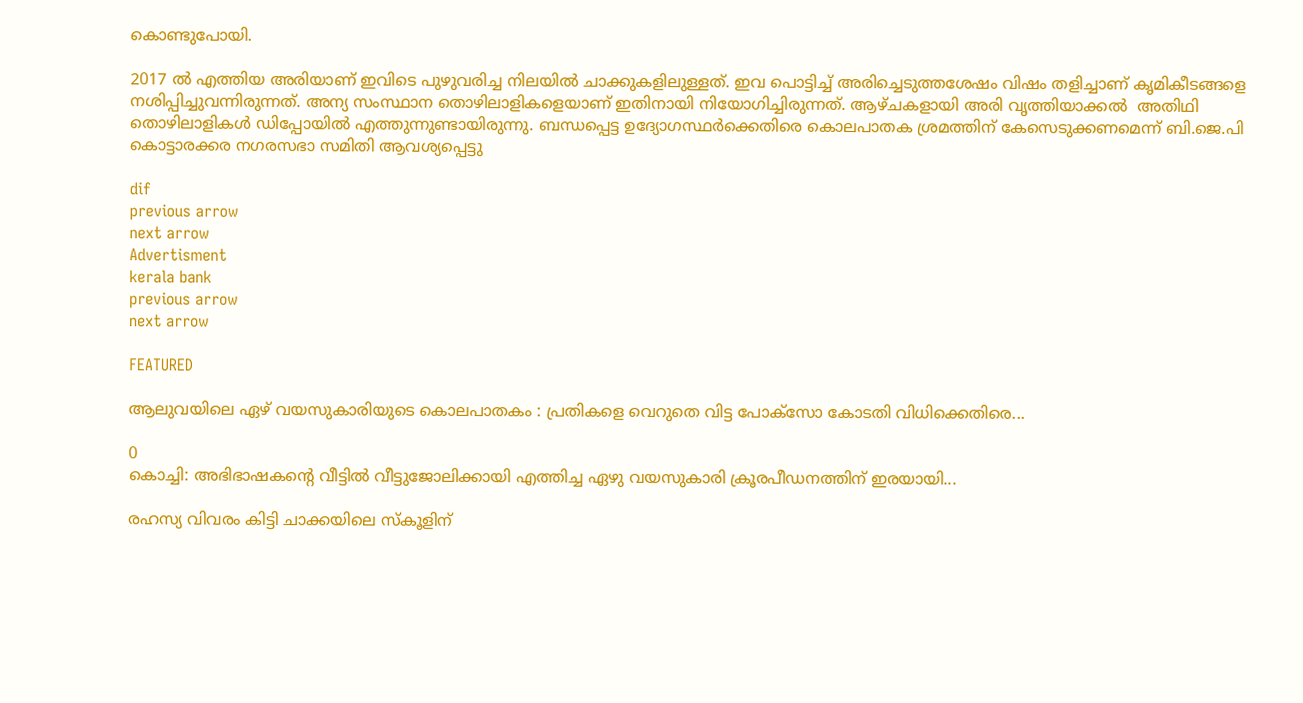കൊണ്ടുപോയി.

2017 ൽ എത്തിയ അരിയാണ് ഇവിടെ പുഴുവരിച്ച നിലയിൽ ചാക്കുകളിലുള്ളത്. ഇവ പൊട്ടിച്ച് അരിച്ചെടുത്തശേഷം വിഷം തളിച്ചാണ് കൃമികീടങ്ങളെ നശിപ്പിച്ചുവന്നിരുന്നത്. അന്യ സംസ്ഥാന തൊഴിലാളികളെയാണ് ഇതിനായി നിയോഗിച്ചിരുന്നത്. ആഴ്ചകളായി അരി വൃത്തിയാക്കൽ  അതിഥി തൊഴിലാളികള്‍ ഡിപ്പോയില്‍ എത്തുന്നുണ്ടായിരുന്നു. ബന്ധപ്പെട്ട ഉദ്യോഗസ്ഥർക്കെതിരെ കൊലപാതക ശ്രമത്തിന് കേസെടുക്കണമെന്ന് ബി.ജെ.പി കൊട്ടാരക്കര നഗരസഭാ സമിതി ആവശ്യപ്പെട്ടു

dif
previous arrow
next arrow
Advertisment
kerala bank
previous arrow
next arrow

FEATURED

ആലുവയിലെ ഏഴ് വയസുകാരിയുടെ കൊലപാതകം : പ്രതികളെ വെറുതെ വിട്ട പോക്സോ കോടതി വിധിക്കെതിരെ...

0
കൊച്ചി: അഭിഭാഷകന്‍റെ വീട്ടില്‍ വീട്ടുജോലിക്കായി എത്തിച്ച ഏഴു വയസുകാരി ക്രൂരപീഡനത്തിന് ഇരയായി...

രഹസ്യ വിവരം കിട്ടി ചാക്കയിലെ സ്കൂളിന്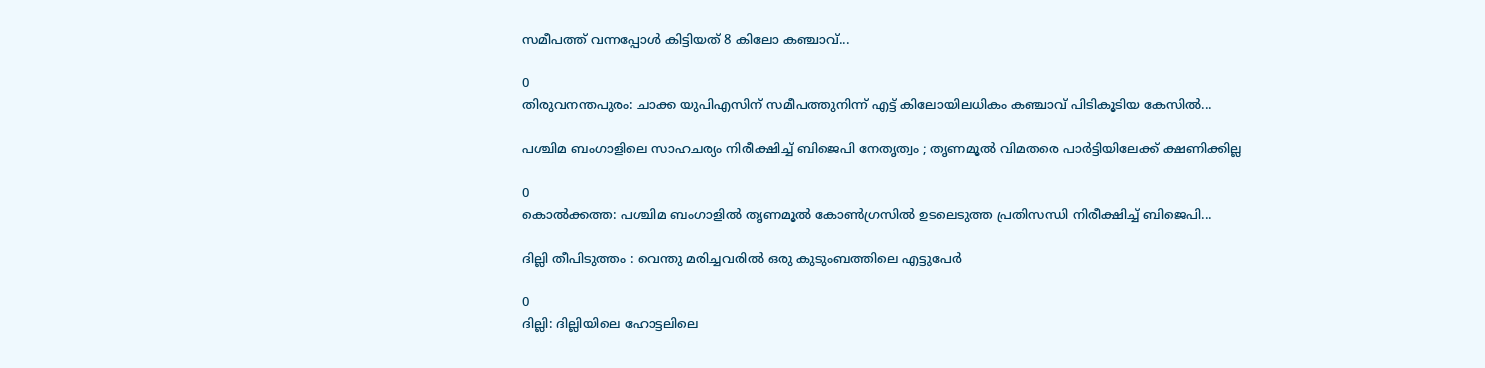സമീപത്ത് വന്നപ്പോൾ കിട്ടിയത് 8 കിലോ കഞ്ചാവ്...

0
തിരുവനന്തപുരം: ചാക്ക യുപിഎസിന് സമീപത്തുനിന്ന് എട്ട് കിലോയിലധികം കഞ്ചാവ് പിടികൂടിയ കേസിൽ...

പശ്ചിമ ബംഗാളിലെ സാഹചര്യം നിരീക്ഷിച്ച് ബിജെപി നേതൃത്വം ; തൃണമൂൽ വിമതരെ പാർട്ടിയിലേക്ക് ക്ഷണിക്കില്ല

0
കൊൽക്കത്ത: പശ്ചിമ ബംഗാളിൽ തൃണമൂൽ കോൺഗ്രസിൽ ഉടലെടുത്ത പ്രതിസന്ധി നിരീക്ഷിച്ച് ബിജെപി...

ദില്ലി തീപിടുത്തം : വെന്തു മരിച്ചവരിൽ ഒരു കുടുംബത്തിലെ എട്ടുപേർ

0
ദില്ലി: ദില്ലിയിലെ ഹോട്ടലിലെ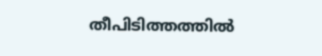തീപിടിത്തത്തിൽ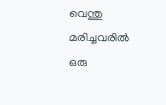വെന്തു മരിച്ചവരിൽ ഒരു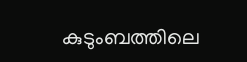കുടുംബത്തിലെ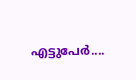എട്ടുപേർ....